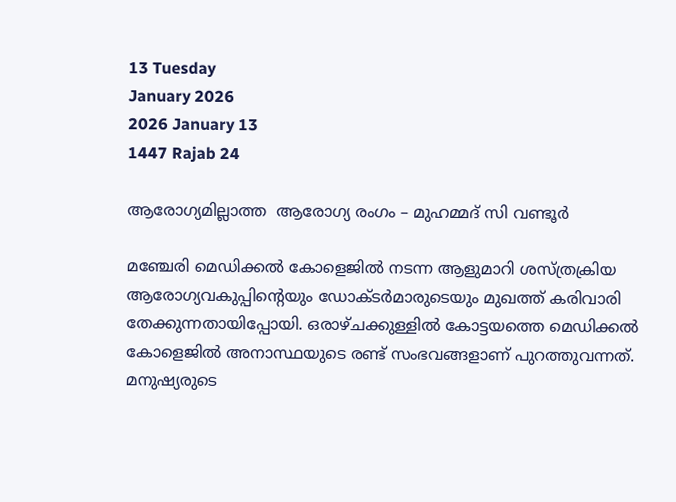13 Tuesday
January 2026
2026 January 13
1447 Rajab 24

ആരോഗ്യമില്ലാത്ത  ആരോഗ്യ രംഗം – മുഹമ്മദ് സി വണ്ടൂര്‍

മഞ്ചേരി മെഡിക്കല്‍ കോളെജില്‍ നടന്ന ആളുമാറി ശസ്ത്രക്രിയ ആരോഗ്യവകുപ്പിന്റെയും ഡോക്ടര്‍മാരുടെയും മുഖത്ത് കരിവാരി തേക്കുന്നതായിപ്പോയി. ഒരാഴ്ചക്കുള്ളില്‍ കോട്ടയത്തെ മെഡിക്കല്‍ കോളെജില്‍ അനാസ്ഥയുടെ രണ്ട് സംഭവങ്ങളാണ് പുറത്തുവന്നത്. മനുഷ്യരുടെ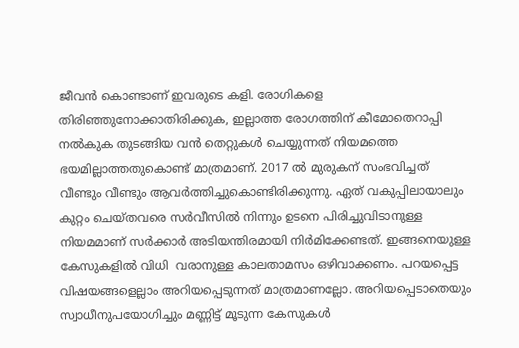ജീവന്‍ കൊണ്ടാണ് ഇവരുടെ കളി. രോഗികളെ തിരിഞ്ഞുനോക്കാതിരിക്കുക, ഇല്ലാത്ത രോഗത്തിന് കീമോതെറാപ്പി നല്‍കുക തുടങ്ങിയ വന്‍ തെറ്റുകള്‍ ചെയ്യുന്നത് നിയമത്തെ ഭയമില്ലാത്തതുകൊണ്ട് മാത്രമാണ്. 2017 ല്‍ മുരുകന് സംഭവിച്ചത് വീണ്ടും വീണ്ടും ആവര്‍ത്തിച്ചുകൊണ്ടിരിക്കുന്നു. ഏത് വകുപ്പിലായാലും കുറ്റം ചെയ്തവരെ സര്‍വീസില്‍ നിന്നും ഉടനെ പിരിച്ചുവിടാനുള്ള നിയമമാണ് സര്‍ക്കാര്‍ അടിയന്തിരമായി നിര്‍മിക്കേണ്ടത്. ഇങ്ങനെയുള്ള കേസുകളില്‍ വിധി  വരാനുള്ള കാലതാമസം ഒഴിവാക്കണം. പറയപ്പെട്ട വിഷയങ്ങളെല്ലാം അറിയപ്പെടുന്നത് മാത്രമാണല്ലോ. അറിയപ്പെടാതെയും സ്വാധീനുപയോഗിച്ചും മണ്ണിട്ട് മൂടുന്ന കേസുകള്‍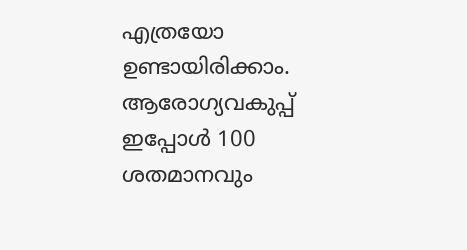എത്രയോ ഉണ്ടായിരിക്കാം. ആരോഗ്യവകുപ്പ് ഇപ്പോള്‍ 100 ശതമാനവും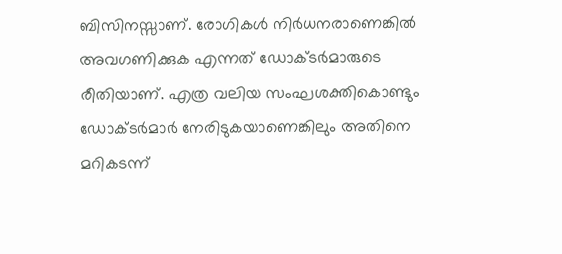ബിസിനസ്സാണ്. രോഗികള്‍ നിര്‍ധനരാണെങ്കില്‍ അവഗണിക്കുക എന്നത് ഡോക്ടര്‍മാരുടെ രീതിയാണ്. എത്ര വലിയ സംഘശക്തികൊണ്ടും ഡോക്ടര്‍മാര്‍ നേരിടുകയാണെങ്കിലും അതിനെ മറികടന്ന്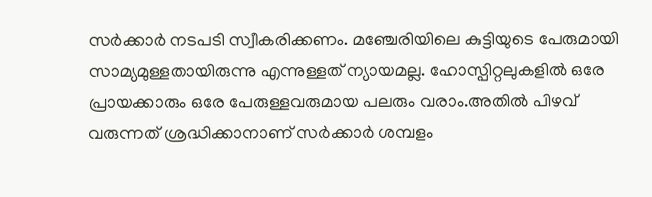സര്‍ക്കാര്‍ നടപടി സ്വീകരിക്കണം. മഞ്ചേരിയിലെ കുട്ടിയുടെ പേരുമായി സാമ്യമുള്ളതായിരുന്നു എന്നുള്ളത് ന്യായമല്ല. ഹോസ്പിറ്റലുകളില്‍ ഒരേ പ്രായക്കാരും ഒരേ പേരുള്ളവരുമായ പലരും വരാം.അതില്‍ പിഴവ് വരുന്നത് ശ്രദ്ധിക്കാനാണ് സര്‍ക്കാര്‍ ശമ്പളം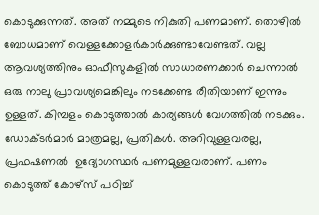കൊടുക്കുന്നത്. അത് നമ്മുടെ നികുതി പണമാണ്. തൊഴില്‍ ബോധമാണ് വെള്ളക്കോളര്‍കാര്‍ക്കുണ്ടാവേണ്ടത്. വല്ല ആവശ്യത്തിനും ഓഫീസുകളില്‍ സാധാരണക്കാര്‍ ചെന്നാല്‍ ഒരു നാലു പ്രാവശ്യമെങ്കിലും നടക്കേണ്ട രീതിയാണ് ഇന്നും ഉള്ളത്. കിമ്പളം കൊടുത്താല്‍ കാര്യങ്ങള്‍ വേഗത്തില്‍ നടക്കും. ഡോക്ടര്‍മാര്‍ മാത്രമല്ല, പ്രതികള്‍. അറിവുള്ളവരല്ല, പ്രഫഷണല്‍  ഉദ്യോഗസ്ഥര്‍ പണമുള്ളവരാണ്. പണം കൊടുത്ത് കോഴ്‌സ് പഠിച്ച്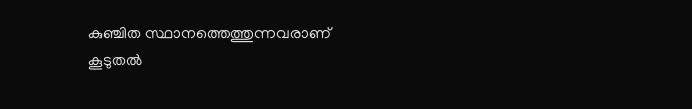കുഞ്ചിത സ്ഥാനത്തെത്തുന്നവരാണ് കൂടുതല്‍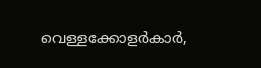വെള്ളക്കോളര്‍കാര്‍,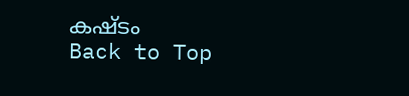കഷ്ടം
Back to Top